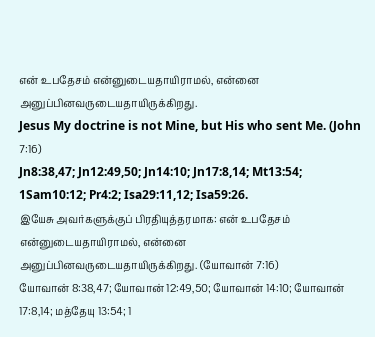என் உபதேசம் என்னுடையதாயிராமல், என்னை அனுப்பினவருடையதாயிருக்கிறது.
Jesus My doctrine is not Mine, but His who sent Me. (John 7:16)
Jn8:38,47; Jn12:49,50; Jn14:10; Jn17:8,14; Mt13:54; 1Sam10:12; Pr4:2; Isa29:11,12; Isa59:26.
இயேசு அவர்களுக்குப் பிரதியுத்தரமாக: என் உபதேசம் என்னுடையதாயிராமல், என்னை அனுப்பினவருடையதாயிருக்கிறது. (யோவான் 7:16)
யோவான் 8:38,47; யோவான் 12:49,50; யோவான் 14:10; யோவான் 17:8,14; மத்தேயு 13:54; 1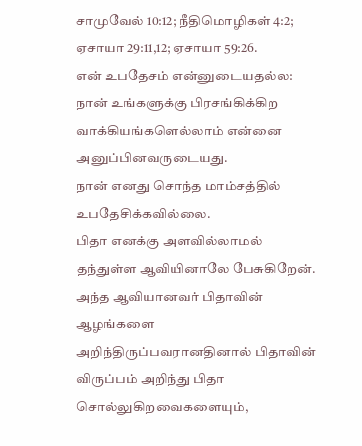சாமுவேல் 10:12; நீதிமொழிகள் 4:2; ஏசாயா 29:11,12; ஏசாயா 59:26.
என் உபதேசம் என்னுடையதல்ல:
நான் உங்களுக்கு பிரசங்கிக்கிற வாக்கியங்களெல்லாம் என்னை அனுப்பினவருடையது.
நான் எனது சொந்த மாம்சத்தில் உபதேசிக்கவில்லை.
பிதா எனக்கு அளவில்லாமல் தந்துள்ள ஆவியினாலே பேசுகிறேன்.
அந்த ஆவியானவர் பிதாவின் ஆழங்களை அறிந்திருப்பவரானதினால் பிதாவின் விருப்பம் அறிந்து பிதா சொல்லுகிறவைகளையும்,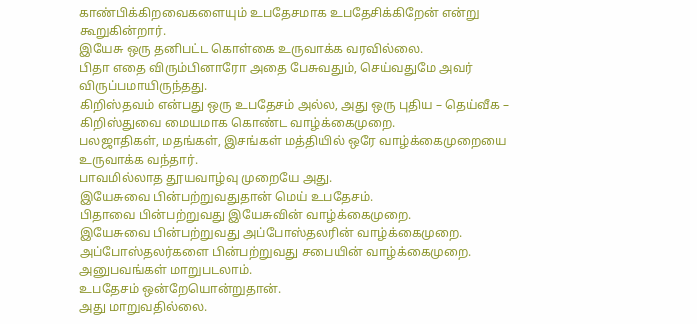காண்பிக்கிறவைகளையும் உபதேசமாக உபதேசிக்கிறேன் என்று கூறுகின்றார்.
இயேசு ஒரு தனிபட்ட கொள்கை உருவாக்க வரவில்லை.
பிதா எதை விரும்பினாரோ அதை பேசுவதும், செய்வதுமே அவர் விருப்பமாயிருந்தது.
கிறிஸ்தவம் என்பது ஒரு உபதேசம் அல்ல, அது ஒரு புதிய – தெய்வீக – கிறிஸ்துவை மையமாக கொண்ட வாழ்க்கைமுறை.
பலஜாதிகள், மதங்கள், இசங்கள் மத்தியில் ஒரே வாழ்க்கைமுறையை உருவாக்க வந்தார்.
பாவமில்லாத தூயவாழ்வு முறையே அது.
இயேசுவை பின்பற்றுவதுதான் மெய் உபதேசம்.
பிதாவை பின்பற்றுவது இயேசுவின் வாழ்க்கைமுறை.
இயேசுவை பின்பற்றுவது அப்போஸ்தலரின் வாழ்க்கைமுறை. அப்போஸ்தலர்களை பின்பற்றுவது சபையின் வாழ்க்கைமுறை.
அனுபவங்கள் மாறுபடலாம்.
உபதேசம் ஒன்றேயொன்றுதான்.
அது மாறுவதில்லை.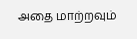அதை மாற்றவும்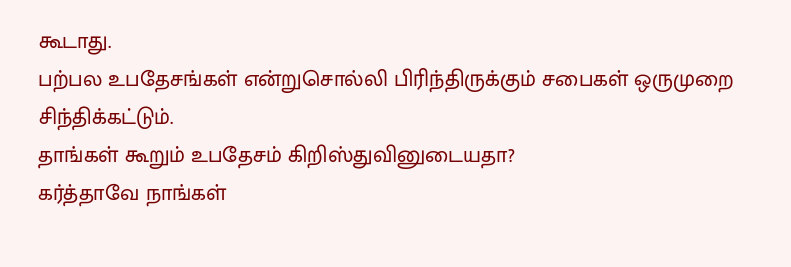கூடாது.
பற்பல உபதேசங்கள் என்றுசொல்லி பிரிந்திருக்கும் சபைகள் ஒருமுறை சிந்திக்கட்டும்.
தாங்கள் கூறும் உபதேசம் கிறிஸ்துவினுடையதா?
கர்த்தாவே நாங்கள்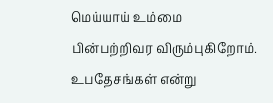மெய்யாய் உம்மை பின்பற்றிவர விரும்புகிறோம். உபதேசங்கள் என்று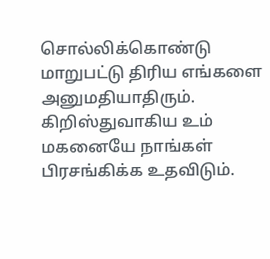சொல்லிக்கொண்டு மாறுபட்டு திரிய எங்களை அனுமதியாதிரும். கிறிஸ்துவாகிய உம் மகனையே நாங்கள் பிரசங்கிக்க உதவிடும்.